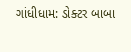ગાંધીધામ: ડોક્ટર બાબા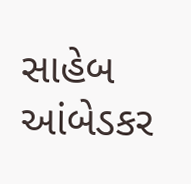સાહેબ આંબેડકર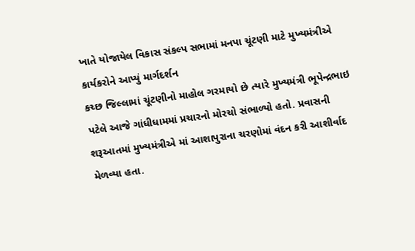ખાતે યોજાયેલ વિકાસ સંકલ્પ સભામાં મનપા ચૂંટણી માટે મુખ્યમંત્રીએ કાર્યકરોને આપ્યું માર્ગદર્શન
કચ્છ જિલ્લામાં ચૂંટણીનો માહોલ ગરમાયો છે ત્યારે મુખ્યમંત્રી ભૂપેન્દ્રભાઇ પટેલે આજે ગાંધીધામમાં પ્રચારનો મોરચો સંભાળ્યો હતો. પ્રવાસની શરૂઆતમાં મુખ્યમંત્રીએ માં આશાપુરાના ચરણોમાં વંદન કરી આશીર્વાદ મેળવ્યા હતા.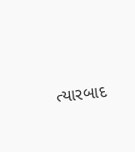ત્યારબાદ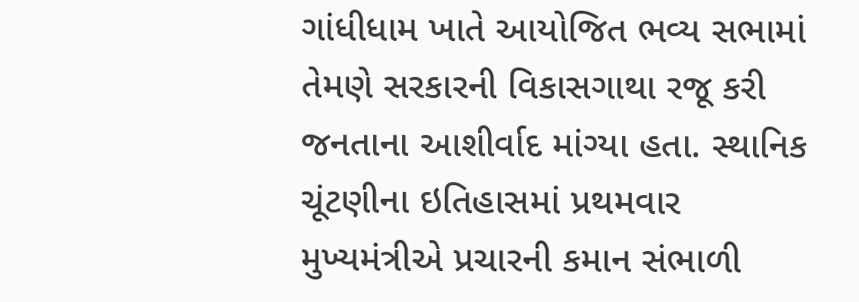ગાંધીધામ ખાતે આયોજિત ભવ્ય સભામાં તેમણે સરકારની વિકાસગાથા રજૂ કરી જનતાના આશીર્વાદ માંગ્યા હતા. સ્થાનિક ચૂંટણીના ઇતિહાસમાં પ્રથમવાર મુખ્યમંત્રીએ પ્રચારની કમાન સંભાળી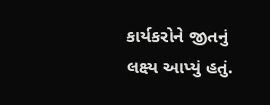કાર્યકરોને જીતનું લક્ષ્ય આપ્યું હતું.